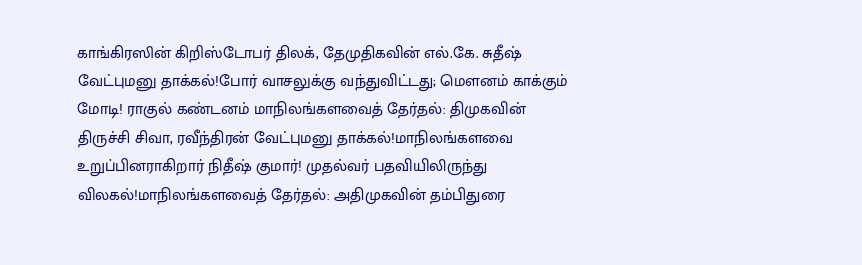காங்கிரஸின் கிறிஸ்டோபர் திலக், தேமுதிகவின் எல்.கே. சுதீஷ் வேட்புமனு தாக்கல்!போர் வாசலுக்கு வந்துவிட்டது; மெளனம் காக்கும் மோடி! ராகுல் கண்டனம் மாநிலங்களவைத் தேர்தல்: திமுகவின் திருச்சி சிவா, ரவீந்திரன் வேட்புமனு தாக்கல்!மாநிலங்களவை உறுப்பினராகிறார் நிதீஷ் குமார்! முதல்வர் பதவியிலிருந்து விலகல்!மாநிலங்களவைத் தேர்தல்: அதிமுகவின் தம்பிதுரை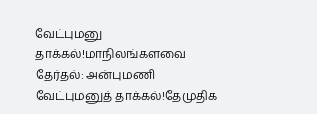வேட்புமனு தாக்கல்!மாநிலங்களவை தேர்தல்: அன்புமணி வேட்புமனுத் தாக்கல்!தேமுதிக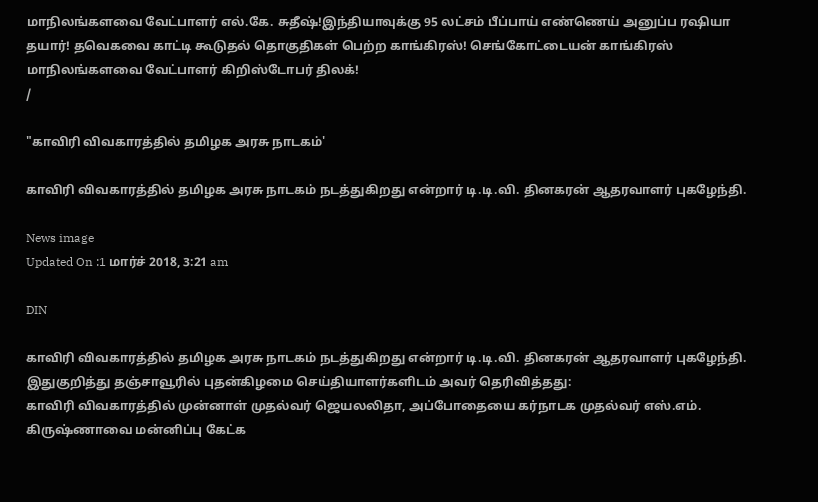மாநிலங்களவை வேட்பாளர் எல்.கே. சுதீஷ்!இந்தியாவுக்கு 95 லட்சம் பீப்பாய் எண்ணெய் அனுப்ப ரஷியா தயார்! தவெகவை காட்டி கூடுதல் தொகுதிகள் பெற்ற காங்கிரஸ்! செங்கோட்டையன் காங்கிரஸ் மாநிலங்களவை வேட்பாளர் கிறிஸ்டோபர் திலக்!
/

"காவிரி விவகாரத்தில் தமிழக அரசு நாடகம்'

காவிரி விவகாரத்தில் தமிழக அரசு நாடகம் நடத்துகிறது என்றார் டி.டி.வி. தினகரன் ஆதரவாளர் புகழேந்தி.

News image
Updated On :1 மார்ச் 2018, 3:21 am

DIN

காவிரி விவகாரத்தில் தமிழக அரசு நாடகம் நடத்துகிறது என்றார் டி.டி.வி. தினகரன் ஆதரவாளர் புகழேந்தி.
இதுகுறித்து தஞ்சாவூரில் புதன்கிழமை செய்தியாளர்களிடம் அவர் தெரிவித்தது:
காவிரி விவகாரத்தில் முன்னாள் முதல்வர் ஜெயலலிதா, அப்போதையை கர்நாடக முதல்வர் எஸ்.எம். கிருஷ்ணாவை மன்னிப்பு கேட்க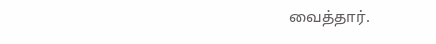வைத்தார்.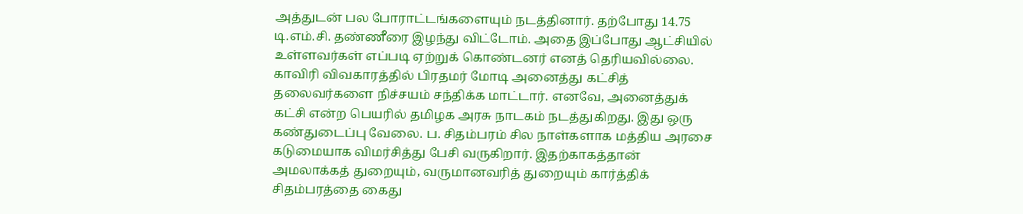அத்துடன் பல போராட்டங்களையும் நடத்தினார். தற்போது 14.75 டி.எம்.சி. தண்ணீரை இழந்து விட்டோம். அதை இப்போது ஆட்சியில் உள்ளவர்கள் எப்படி ஏற்றுக் கொண்டனர் எனத் தெரியவில்லை.  காவிரி விவகாரத்தில் பிரதமர் மோடி அனைத்து கட்சித் தலைவர்களை நிச்சயம் சந்திக்க மாட்டார். எனவே, அனைத்துக் கட்சி என்ற பெயரில் தமிழக அரசு நாடகம் நடத்துகிறது. இது ஒரு கண்துடைப்பு வேலை. ப. சிதம்பரம் சில நாள்களாக மத்திய அரசை கடுமையாக விமர்சித்து பேசி வருகிறார். இதற்காகத்தான் அமலாக்கத் துறையும், வருமானவரித் துறையும் கார்த்திக் சிதம்பரத்தை கைது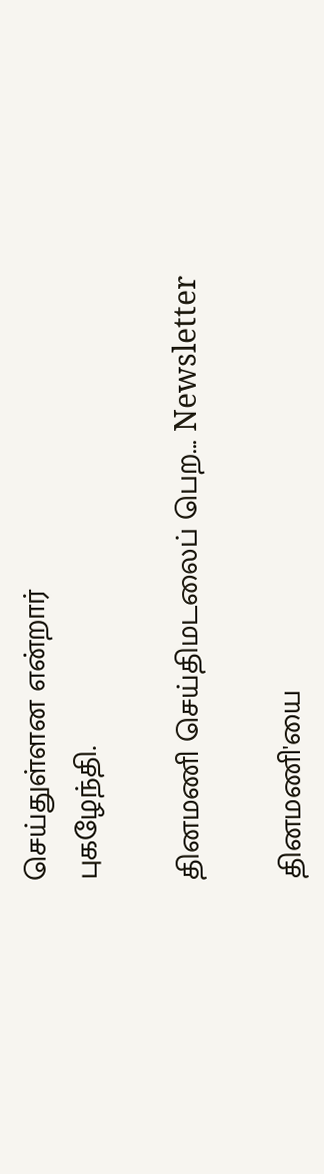செய்துள்ளன என்றார்
புகழேந்தி.

தினமணி செய்திமடலைப் பெற... Newsletter

தினமணி'யை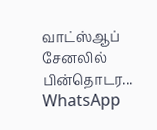வாட்ஸ்ஆப் சேனலில் பின்தொடர... WhatsApp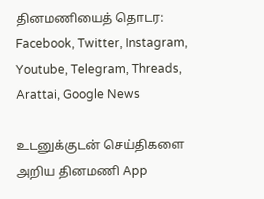தினமணியைத் தொடர: Facebook, Twitter, Instagram, Youtube, Telegram, Threads, Arattai, Google News

உடனுக்குடன் செய்திகளை அறிய தினமணி App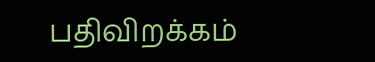பதிவிறக்கம்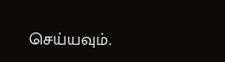செய்யவும்.